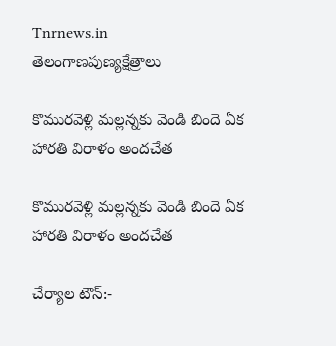Tnrnews.in
తెలంగాణపుణ్యక్షేత్రాలు

కొమురవెళ్లి మల్లన్నకు వెండి బిందె ఏక హారతి విరాళం అందచేత

కొమురవెళ్లి మల్లన్నకు వెండి బిందె ఏక హారతి విరాళం అందచేత

చేర్యాల టౌన్:-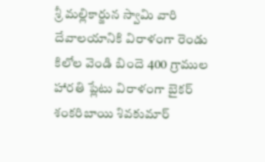శ్రీ మల్లికార్జున స్వామి వారి దేవాలయానికి విరాళంగా రెండు కిలోల వెండి బిందె 400 గ్రాముల హారతి ప్లేటు విరాళంగా బైకర్ శంకరిబాయి శివకుమార్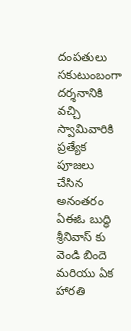దంపతులు సకుటుంబంగా దర్శనానికి వచ్చి స్వామివారికి ప్రత్యేక పూజలు చేసిన అనంతరం ఏఈఓ బుద్ధి శ్రీనివాస్ కు వెండి బిందె మరియు ఏక హారతి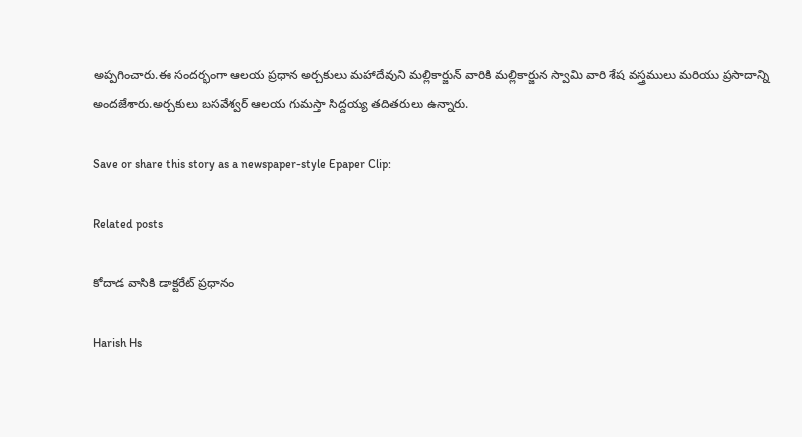అప్పగించారు.ఈ సందర్భంగా ఆలయ ప్రధాన అర్చకులు మహాదేవుని మల్లికార్జున్ వారికి మల్లికార్జున స్వామి వారి శేష వస్త్రములు మరియు ప్రసాదాన్ని అందజేశారు.అర్చకులు బసవేశ్వర్ ఆలయ గుమస్తా సిద్దయ్య తదితరులు ఉన్నారు.

Save or share this story as a newspaper-style Epaper Clip:

Related posts

కోదాడ వాసికి డాక్టరేట్ ప్రధానం

Harish Hs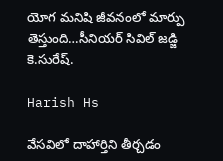యోగ మనిషి జీవనంలో మార్పు తెస్తుంది…సీనియర్ సివిల్ జడ్జి కె.సురేష్.

Harish Hs

వేసవిలో దాహార్తిని తీర్చడం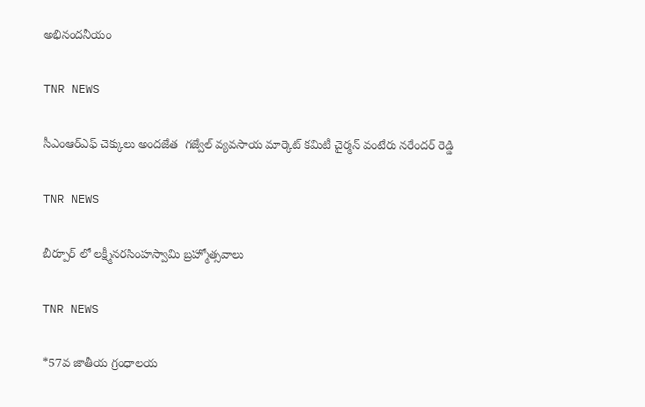అభినందనీయం

TNR NEWS

సీఎంఆర్ఎఫ్ చెక్కులు అందజేత  గజ్వేల్ వ్యవసాయ మార్కెట్ కమిటీ చైర్మన్ వంటేరు నరేందర్ రెడ్డి

TNR NEWS

బీర్పూర్ లో లక్ష్మీనరసింహస్వామి బ్రహ్మోత్సవాలు

TNR NEWS

*57వ జాతీయ గ్రంధాలయ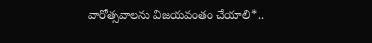వారోత్సవాలను విజయవంతం చేయాలి*..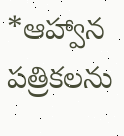*ఆహ్వాన పత్రికలను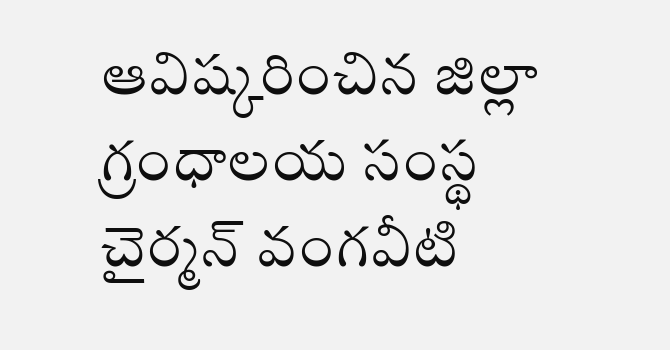ఆవిష్కరించిన జిల్లా గ్రంధాలయ సంస్థ చైర్మన్ వంగవీటి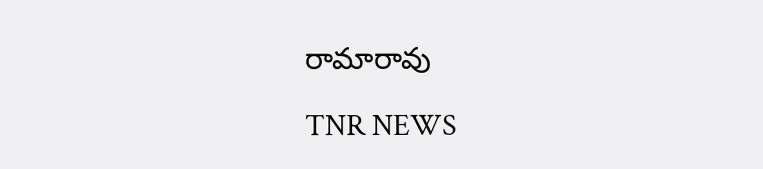రామారావు

TNR NEWS